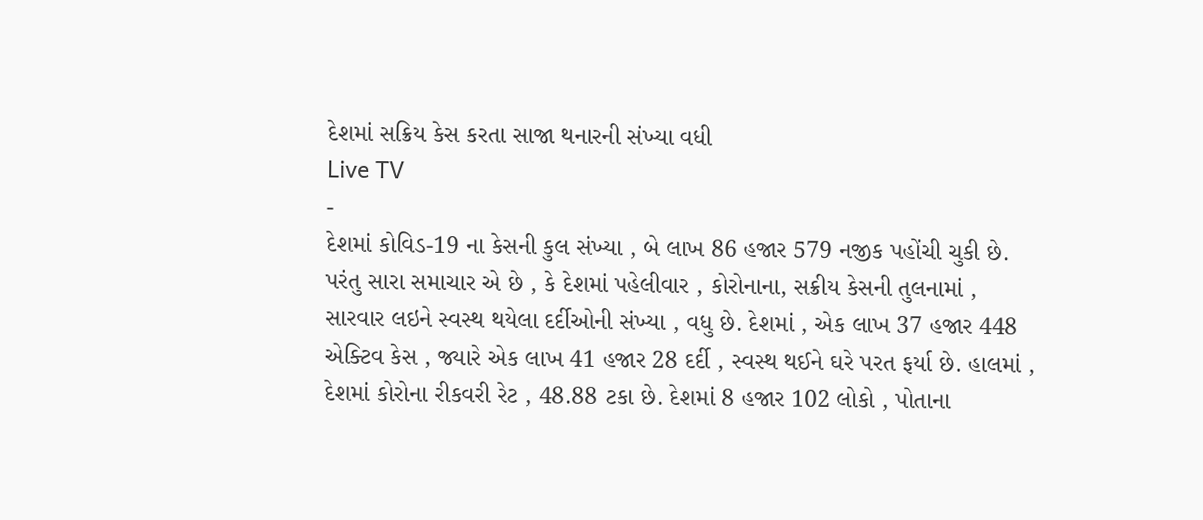દેશમાં સક્રિય કેસ કરતા સાજા થનારની સંખ્યા વધી
Live TV
-
દેશમાં કોવિડ-19 ના કેસની કુલ સંખ્યા , બે લાખ 86 હજાર 579 નજીક પહોંચી ચુકી છે. પરંતુ સારા સમાચાર એ છે , કે દેશમાં પહેલીવાર , કોરોનાના, સક્રીય કેસની તુલનામાં , સારવાર લઇને સ્વસ્થ થયેલા દર્દીઓની સંખ્યા , વધુ છે. દેશમાં , એક લાખ 37 હજાર 448 એક્ટિવ કેસ , જ્યારે એક લાખ 41 હજાર 28 દર્દી , સ્વસ્થ થઈને ઘરે પરત ફર્યા છે. હાલમાં , દેશમાં કોરોના રીકવરી રેટ , 48.88 ટકા છે. દેશમાં 8 હજાર 102 લોકો , પોતાના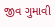જીવ ગુમાવી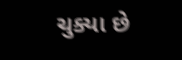ચુક્યા છે